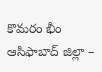కొమరం భీం ఆసిఫాబాద్ జిల్లా –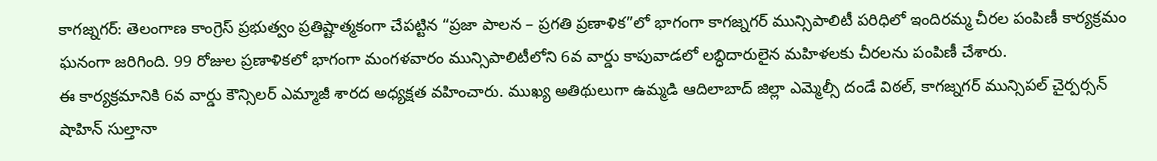కాగజ్నగర్: తెలంగాణ కాంగ్రెస్ ప్రభుత్వం ప్రతిష్టాత్మకంగా చేపట్టిన “ప్రజా పాలన – ప్రగతి ప్రణాళిక”లో భాగంగా కాగజ్నగర్ మున్సిపాలిటీ పరిధిలో ఇందిరమ్మ చీరల పంపిణీ కార్యక్రమం ఘనంగా జరిగింది. 99 రోజుల ప్రణాళికలో భాగంగా మంగళవారం మున్సిపాలిటీలోని 6వ వార్డు కాపువాడలో లబ్ధిదారులైన మహిళలకు చీరలను పంపిణీ చేశారు.
ఈ కార్యక్రమానికి 6వ వార్డు కౌన్సిలర్ ఎమ్మాజీ శారద అధ్యక్షత వహించారు. ముఖ్య అతిథులుగా ఉమ్మడి ఆదిలాబాద్ జిల్లా ఎమ్మెల్సీ దండే విఠల్, కాగజ్నగర్ మున్సిపల్ చైర్పర్సన్ షాహిన్ సుల్తానా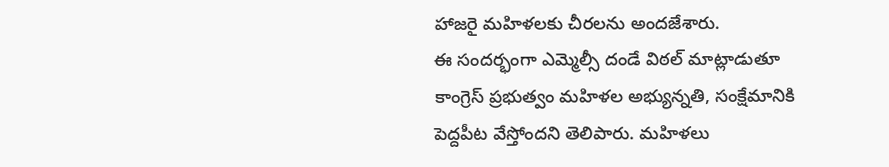హాజరై మహిళలకు చీరలను అందజేశారు.
ఈ సందర్భంగా ఎమ్మెల్సీ దండే విఠల్ మాట్లాడుతూ కాంగ్రెస్ ప్రభుత్వం మహిళల అభ్యున్నతి, సంక్షేమానికి పెద్దపీట వేస్తోందని తెలిపారు. మహిళలు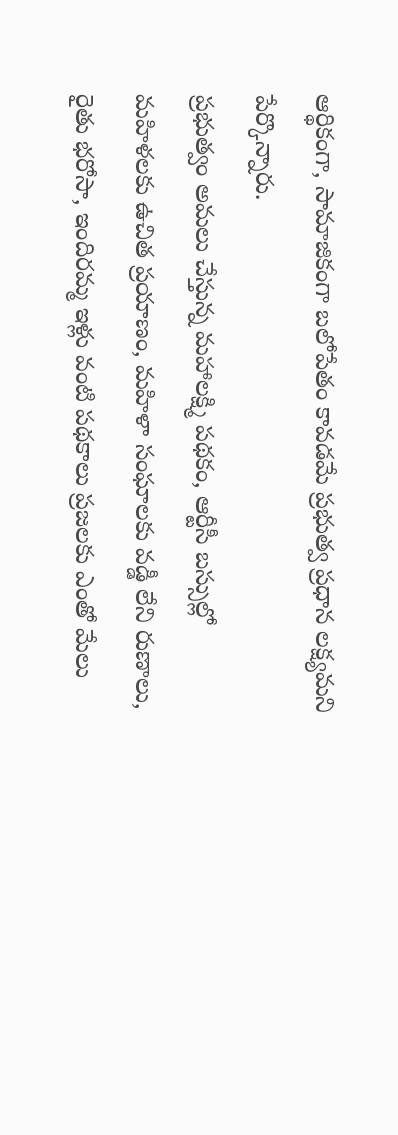ఆర్థికంగా, సామాజికంగా బలోపేతం కావడమే ప్రభుత్వ ప్రధాన లక్ష్యమని పేర్కొన్నారు.
ప్రభుత్వం అమలు చేస్తున్న మహాలక్ష్మి పథకం, ఆర్టీసీ బస్సుల్లో మహిళలకు ఉచిత ప్రయాణం, మహిళా సంఘాలకు వడ్డీ లేని రుణాలు, రైతు భరోసా, ఇందిరమ్మ ఇళ్లు వంటి పథకాలు ప్రజలకు ఎంతో మేలు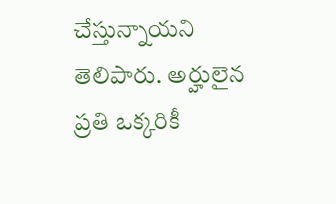చేస్తున్నాయని తెలిపారు. అర్హులైన ప్రతి ఒక్కరికీ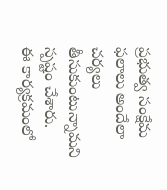ప్రభుత్వ సంక్షేమ ఫలాలు అందేలా చర్యలు తీసుకుంటున్నామని స్పష్టం చేశారు.
ఈ కార్యక్రమంలో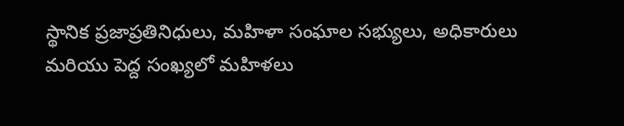స్థానిక ప్రజాప్రతినిధులు, మహిళా సంఘాల సభ్యులు, అధికారులు మరియు పెద్ద సంఖ్యలో మహిళలు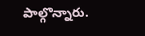పాల్గొన్నారు.